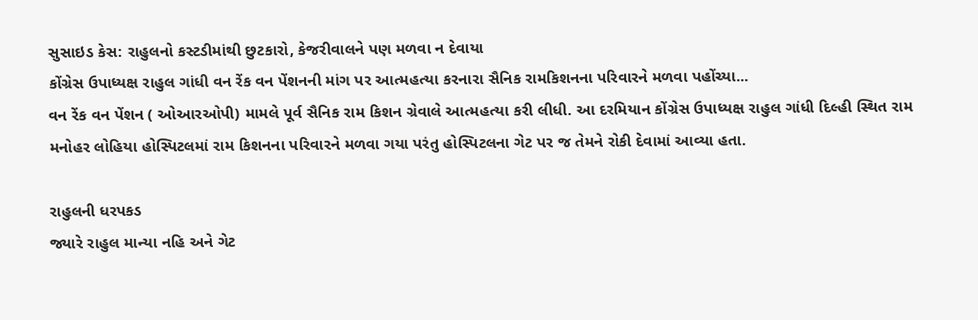સુસાઇડ કેસ: રાહુલનો કસ્ટડીમાંથી છુટકારો, કેજરીવાલને પણ મળવા ન દેવાયા
કોંગ્રેસ ઉપાધ્યક્ષ રાહુલ ગાંધી વન રેંક વન પેંશનની માંગ પર આત્મહત્યા કરનારા સૈનિક રામકિશનના પરિવારને મળવા પહોંચ્યા...
વન રેંક વન પેંશન ( ઓઆરઓપી) મામલે પૂર્વ સૈનિક રામ કિશન ગ્રેવાલે આત્મહત્યા કરી લીધી. આ દરમિયાન કોંગ્રેસ ઉપાધ્યક્ષ રાહુલ ગાંધી દિલ્હી સ્થિત રામ મનોહર લોહિયા હોસ્પિટલમાં રામ કિશનના પરિવારને મળવા ગયા પરંતુ હોસ્પિટલના ગેટ પર જ તેમને રોકી દેવામાં આવ્યા હતા.

રાહુલની ધરપકડ
જ્યારે રાહુલ માન્યા નહિ અને ગેટ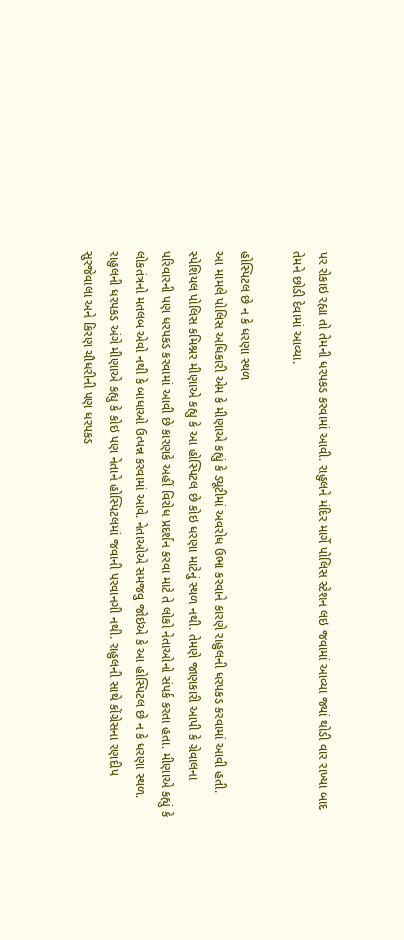પર રોકાઇ રહ્યા તો તેમની ધરપકડ કરવામાં આવી. રાહુલને મંદિર માર્ગે પોલિસ સ્ટેશન લઇ જવામાં આવ્યા જ્યાં થોડી વાર રાખ્યા બાદ તેમને છોડી દેવામાં આવ્યા.

હોસ્પિટલ છે ન કે ધરણા સ્થળ
આ મામલે પોલિસ અધિકારી એમ કે મીણાએ કહ્યું કે ડ્યૂટીમાં અવરોધ ઉભા કરવાને કારણે રાહુલની ધરપકડ કરવામાં આવી હતી. સ્પેશિયલ પોલિસ કમિશ્નર મીણાએ કહ્યુ કે આ હોસ્પિટલ છે કોઇ ધરણા માટેનું સ્થળ નથી. તેમણે જાણકારી આપી કે ગ્રેવાલના પરિવારની પણ ધરપકડ કરવામાં આવી છે કારણકે અહીં વિરોધ પ્રદર્શન કરવા માટે તે લોકો નેતાઓનો સંપર્ક કરતા હતા. મીણાએ કહ્યું કે લોકતંત્રનો મતલબ એવો નથી કે બાધાઓ ઉત્પન્ન કરવામાં આવે. નેતાઓએ સમજવુ જોઇએ કે આ હોસ્પિટલ છે ન કે ધરણા સ્થળ. રાહુલની ધરપકડ અંગે મીણાએ કહ્યુ કે કોઇ પણ નેતાને હોસ્પિટલમાં જવાની પરવાનગી નથી. રાહુલની સાથે કોંગ્રેસના રણદીપ સુરજેવાલા અને કિરણ ચૌધરીની પણ ધરપકડ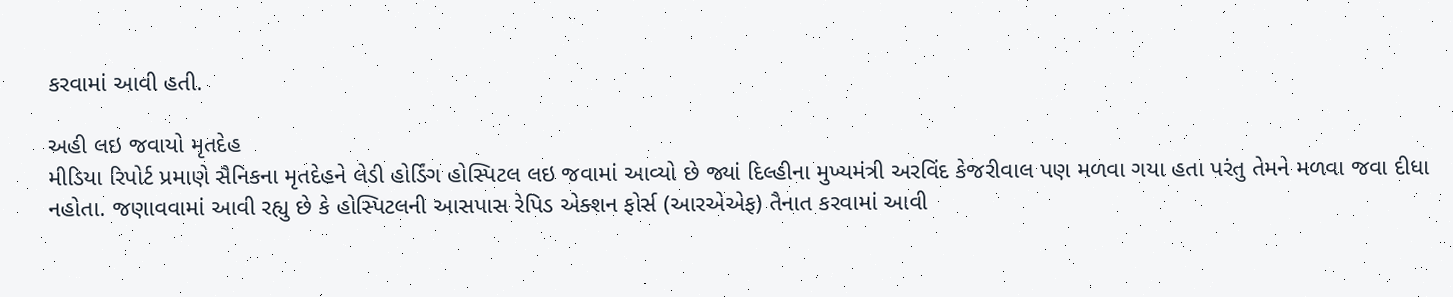કરવામાં આવી હતી.

અહી લઇ જવાયો મૃતદેહ
મીડિયા રિપોર્ટ પ્રમાણે સૈનિકના મૃતદેહને લેડી હોર્ડિંગ હોસ્પિટલ લઇ જવામાં આવ્યો છે જ્યાં દિલ્હીના મુખ્યમંત્રી અરવિંદ કેજરીવાલ પણ મળવા ગયા હતા પરંતુ તેમને મળવા જવા દીધા નહોતા. જણાવવામાં આવી રહ્યુ છે કે હોસ્પિટલની આસપાસ રેપિડ એક્શન ફોર્સ (આરએએફ) તૈનાત કરવામાં આવી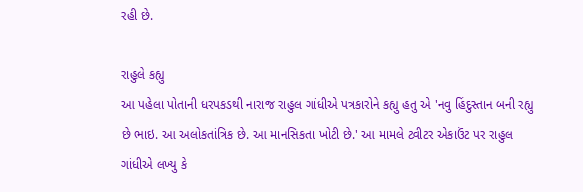રહી છે.

રાહુલે કહ્યુ
આ પહેલા પોતાની ધરપકડથી નારાજ રાહુલ ગાંધીએ પત્રકારોને કહ્યુ હતુ એ 'નવુ હિંદુસ્તાન બની રહ્યુ છે ભાઇ. આ અલોકતાંત્રિક છે. આ માનસિકતા ખોટી છે.' આ મામલે ટ્વીટર એકાઉંટ પર રાહુલ ગાંધીએ લખ્યુ કે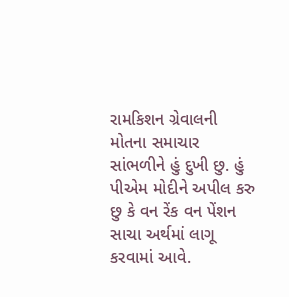રામકિશન ગ્રેવાલની મોતના સમાચાર સાંભળીને હું દુખી છુ. હું પીએમ મોદીને અપીલ કરુ છુ કે વન રેંક વન પેંશન સાચા અર્થમાં લાગૂ કરવામાં આવે.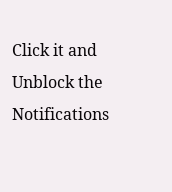Click it and Unblock the Notifications